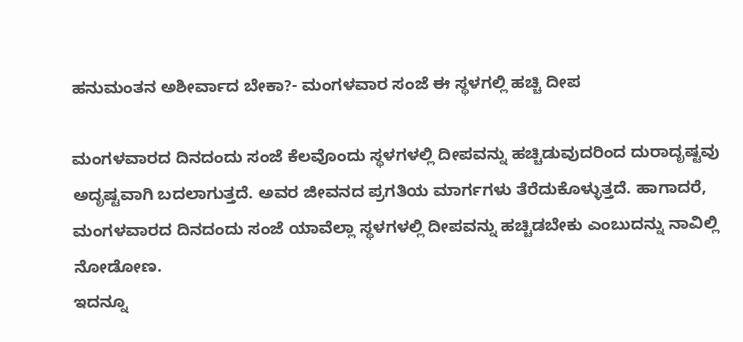ಹನುಮಂತನ ಅಶೀರ್ವಾದ ಬೇಕಾ?- ಮಂಗಳವಾರ ಸಂಜೆ ಈ ಸ್ಥಳಗಲ್ಲಿ ಹಚ್ಚಿ ದೀಪ

ಮಂಗಳವಾರದ ದಿನದಂದು ಸಂಜೆ ಕೆಲವೊಂದು ಸ್ಥಳಗಳಲ್ಲಿ ದೀಪವನ್ನು ಹಚ್ಚಿಡುವುದರಿಂದ ದುರಾದೃಷ್ಟವು ಅದೃಷ್ಟವಾಗಿ ಬದಲಾಗುತ್ತದೆ. ಅವರ ಜೀವನದ ಪ್ರಗತಿಯ ಮಾರ್ಗಗಳು ತೆರೆದುಕೊಳ್ಳುತ್ತದೆ. ಹಾಗಾದರೆ, ಮಂಗಳವಾರದ ದಿನದಂದು ಸಂಜೆ ಯಾವೆಲ್ಲಾ ಸ್ಥಳಗಳಲ್ಲಿ ದೀಪವನ್ನು ಹಚ್ಚಿಡಬೇಕು ಎಂಬುದನ್ನು ನಾವಿಲ್ಲಿ ನೋಡೋಣ.
ಇದನ್ನೂ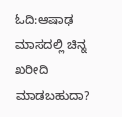ಓದಿ:ಆಷಾಢ ಮಾಸದಲ್ಲಿ ಚಿನ್ನ ಖರೀದಿ ಮಾಡಬಹುದಾ?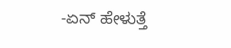-ಏನ್ ಹೇಳುತ್ತೆ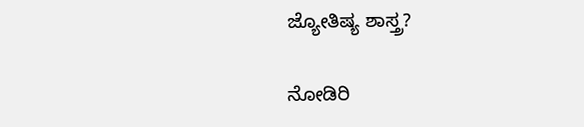ಜ್ಯೋತಿಷ್ಯ ಶಾಸ್ತ್ರ?

ನೋಡಿರಿ